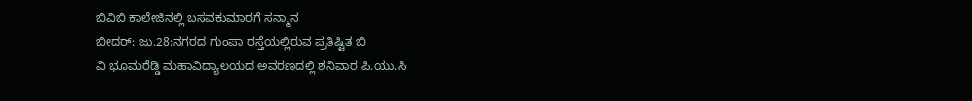ಬಿವಿಬಿ ಕಾಲೇಜಿನಲ್ಲಿ ಬಸವಕುಮಾರಗೆ ಸನ್ಮಾನ
ಬೀದರ್: ಜು.28:ನಗರದ ಗುಂಪಾ ರಸ್ತೆಯಲ್ಲಿರುವ ಪ್ರತಿಷ್ಟಿತ ಬಿ
ವಿ ಭೂಮರೆಡ್ಡಿ ಮಹಾವಿದ್ಯಾಲಯದ ಅವರಣದಲ್ಲಿ ಶನಿವಾರ ಪಿ.ಯು.ಸಿ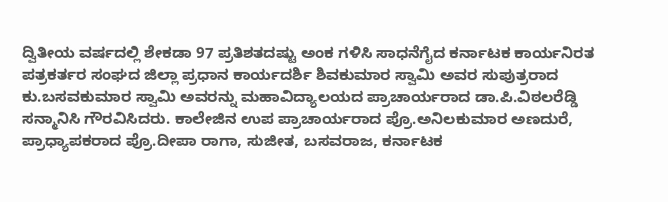ದ್ವಿತೀಯ ವರ್ಷದಲ್ಲಿ ಶೇಕಡಾ 97 ಪ್ರತಿಶತದಷ್ಟು ಅಂಕ ಗಳಿಸಿ ಸಾಧನೆಗೈದ ಕರ್ನಾಟಕ ಕಾರ್ಯನಿರತ ಪತ್ರಕರ್ತರ ಸಂಘದ ಜಿಲ್ಲಾ ಪ್ರಧಾನ ಕಾರ್ಯದರ್ಶಿ ಶಿವಕುಮಾರ ಸ್ವಾಮಿ ಅವರ ಸುಪುತ್ರರಾದ ಕು.ಬಸವಕುಮಾರ ಸ್ವಾಮಿ ಅವರನ್ನು ಮಹಾವಿದ್ಯಾಲಯದ ಪ್ರಾಚಾರ್ಯರಾದ ಡಾ.ಪಿ.ವಿಠಲರೆಡ್ಡಿ ಸನ್ಮಾನಿಸಿ ಗೌರವಿಸಿದರು. ಕಾಲೇಜಿನ ಉಪ ಪ್ರಾಚಾರ್ಯರಾದ ಪ್ರೊ.ಅನಿಲಕುಮಾರ ಅಣದುರೆ, ಪ್ರಾಧ್ಯಾಪಕರಾದ ಪ್ರೊ.ದೀಪಾ ರಾಗಾ, ಸುಜೀತ, ಬಸವರಾಜ, ಕರ್ನಾಟಕ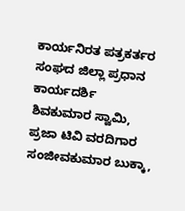ಕಾರ್ಯನಿರತ ಪತ್ರಕರ್ತರ ಸಂಘದ ಜಿಲ್ಲಾ ಪ್ರಧಾನ ಕಾರ್ಯದರ್ಶಿ ಶಿವಕುಮಾರ ಸ್ವಾಮಿ, ಪ್ರಜಾ ಟಿವಿ ವರದಿಗಾರ ಸಂಜೀವಕುಮಾರ ಬುಕ್ಕಾ,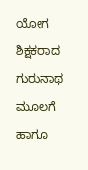ಯೋಗ ಶಿಕ್ಷಕರಾದ ಗುರುನಾಥ ಮೂಲಗೆ ಹಾಗೂ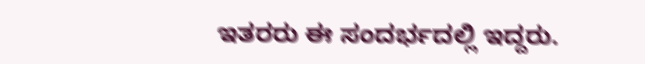ಇತರರು ಈ ಸಂದರ್ಭದಲ್ಲಿ ಇದ್ದರು.